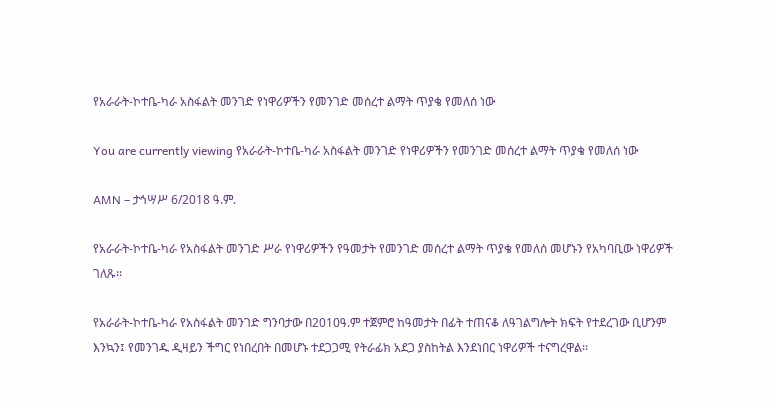የአራራት-ኮተቤ-ካራ አስፋልት መንገድ የነዋሪዎችን የመንገድ መሰረተ ልማት ጥያቄ የመለሰ ነው

You are currently viewing የአራራት-ኮተቤ-ካራ አስፋልት መንገድ የነዋሪዎችን የመንገድ መሰረተ ልማት ጥያቄ የመለሰ ነው

AMN – ታኅሣሥ 6/2018 ዓ.ም.

የአራራት-ኮተቤ-ካራ የአስፋልት መንገድ ሥራ የነዋሪዎችን የዓመታት የመንገድ መሰረተ ልማት ጥያቄ የመለሰ መሆኑን የአካባቢው ነዋሪዎች ገለጹ፡፡

የአራራት-ኮተቤ-ካራ የአስፋልት መንገድ ግንባታው በ2010ዓ.ም ተጀምሮ ከዓመታት በፊት ተጠናቆ ለዓገልግሎት ክፍት የተደረገው ቢሆንም እንኳን፤ የመንገዱ ዲዛይን ችግር የነበረበት በመሆኑ ተደጋጋሚ የትራፊክ አደጋ ያስከትል እንደነበር ነዋሪዎች ተናግረዋል፡፡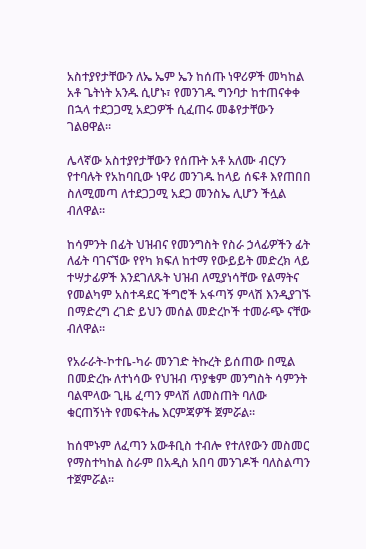አስተያየታቸውን ለኤ ኤም ኤን ከሰጡ ነዋሪዎች መካከል አቶ ጌትነት አንዱ ሲሆኑ፣ የመንገዱ ግንባታ ከተጠናቀቀ በኋላ ተደጋጋሚ አደጋዎች ሲፈጠሩ መቆየታቸውን ገልፀዋል።

ሌላኛው አስተያየታቸውን የሰጡት አቶ አለሙ ብርሃን የተባሉት የአከባቢው ነዋሪ መንገዱ ከላይ ሰፍቶ እየጠበበ ስለሚመጣ ለተደጋጋሚ አደጋ መንስኤ ሊሆን ችሏል ብለዋል።

ከሳምንት በፊት ህዝብና የመንግስት የስራ ኃላፊዎችን ፊት ለፊት ባገናኘው የየካ ክፍለ ከተማ የውይይት መድረክ ላይ ተሣታፊዎች እንደገለጹት ህዝብ ለሚያነሳቸው የልማትና የመልካም አስተዳደር ችግሮች አፋጣኝ ምላሽ እንዲያገኙ በማድረግ ረገድ ይህን መሰል መድረኮች ተመራጭ ናቸው ብለዋል።

የአራራት-ኮተቤ-ካራ መንገድ ትኩረት ይሰጠው በሚል በመድረኩ ለተነሳው የህዝብ ጥያቄም መንግስት ሳምንት ባልሞላው ጊዜ ፈጣን ምላሽ ለመስጠት ባለው ቁርጠኝነት የመፍትሔ እርምጃዎች ጀምሯል።

ከሰሞኑም ለፈጣን አውቶቢስ ተብሎ የተለየውን መስመር የማስተካከል ስራም በአዲስ አበባ መንገዶች ባለስልጣን ተጀምሯል።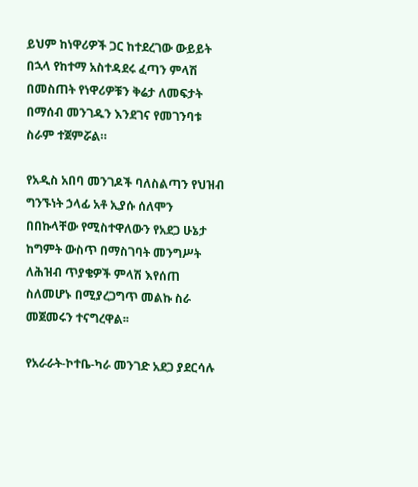ይህም ከነዋሪዎች ጋር ከተደረገው ውይይት በኋላ የከተማ አስተዳደሩ ፈጣን ምላሽ በመስጠት የነዋሪዎቹን ቅሬታ ለመፍታት በማሰብ መንገዱን እንደገና የመገንባቱ ስራም ተጀምሯል።

የአዲስ አበባ መንገዶች ባለስልጣን የህዝብ ግንኙነት ኃላፊ አቶ ኢያሱ ሰለሞን በበኩላቸው የሚስተዋለውን የአደጋ ሁኔታ ከግምት ውስጥ በማስገባት መንግሥት ለሕዝብ ጥያቄዎች ምላሽ እየሰጠ ስለመሆኑ በሚያረጋግጥ መልኩ ስራ መጀመሩን ተናግረዋል፡፡

የአራራት-ኮተቤ-ካራ መንገድ አደጋ ያደርሳሉ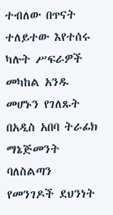ተብለው በጥናት ተለይተው እየተሰሩ ካሉት ሥፍራዎች መካከል አንዱ መሆኑን የገለጹት በአዲስ አበባ ትራፊክ ማኔጅመንት ባለስልጣን የመንገዶች ደህንነት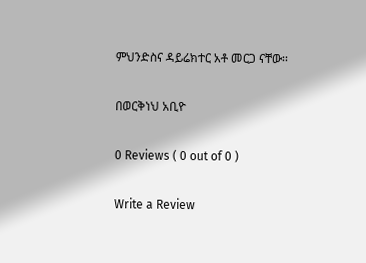ምህንድስና ዳይሬክተር አቶ መርጋ ናቸው፡፡

በወርቅነህ አቢዮ

0 Reviews ( 0 out of 0 )

Write a Review